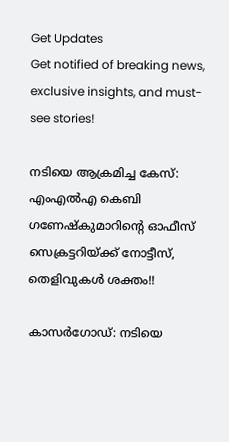Get Updates
Get notified of breaking news, exclusive insights, and must-see stories!

നടിയെ ആക്രമിച്ച കേസ്: എംഎൽഎ കെബി ഗണേഷ്കുമാറിന്റെ ഓഫീസ് സെക്രട്ടറിയ്ക്ക് നോട്ടീസ്, തെളിവുകൾ ശക്തം!!

കാസർഗോഡ്: നടിയെ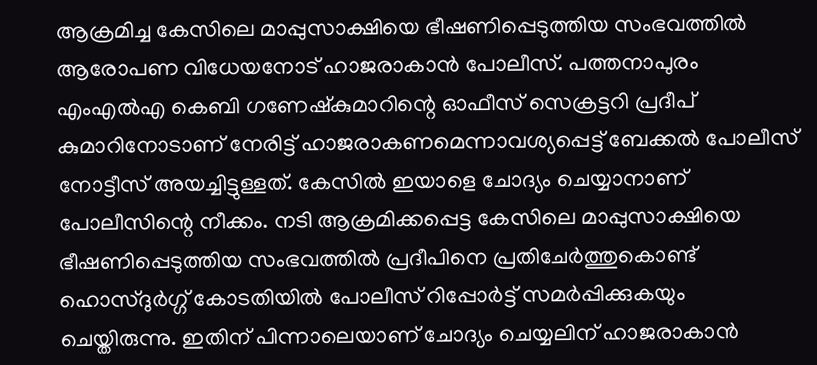ആക്രമിച്ച കേസിലെ മാപ്പുസാക്ഷിയെ ഭീഷണിപ്പെടുത്തിയ സംഭവത്തിൽ ആരോപണ വിധേയനോട് ഹാജരാകാൻ പോലീസ്. പത്തനാപുരം എംഎൽഎ കെബി ഗണേഷ്കുമാറിന്റെ ഓഫീസ് സെക്രട്ടറി പ്രദീപ് കുമാറിനോടാണ് നേരിട്ട് ഹാജരാകണമെന്നാവശ്യപ്പെട്ട് ബേക്കൽ പോലീസ് നോട്ടീസ് അയച്ചിട്ടുള്ളത്. കേസിൽ ഇയാളെ ചോദ്യം ചെയ്യാനാണ് പോലീസിന്റെ നീക്കം. നടി ആക്രമിക്കപ്പെട്ട കേസിലെ മാപ്പുസാക്ഷിയെ ഭീഷണിപ്പെടുത്തിയ സംഭവത്തിൽ പ്രദീപിനെ പ്രതിചേർത്തുകൊണ്ട് ഹൊസ്ദുർഗ്ഗ് കോടതിയിൽ പോലീസ് റിപ്പോർട്ട് സമർപ്പിക്കുകയും ചെയ്തിരുന്നു. ഇതിന് പിന്നാലെയാണ് ചോദ്യം ചെയ്യലിന് ഹാജരാകാൻ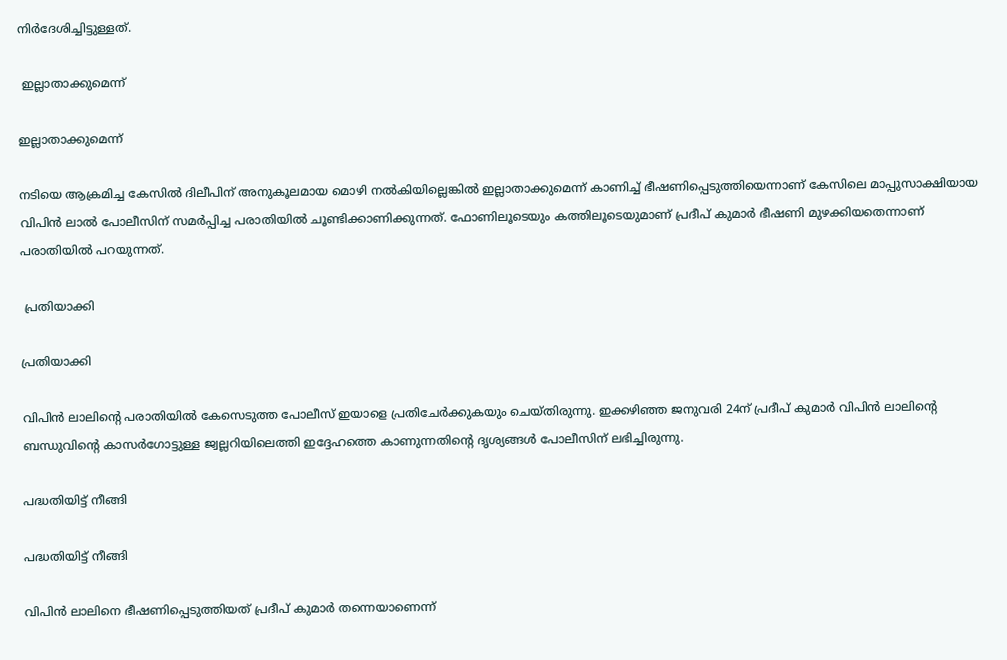നിർദേശിച്ചിട്ടുള്ളത്.

 ഇല്ലാതാക്കുമെന്ന്

ഇല്ലാതാക്കുമെന്ന്

നടിയെ ആക്രമിച്ച കേസിൽ ദിലീപിന് അനുകൂലമായ മൊഴി നൽകിയില്ലെങ്കിൽ ഇല്ലാതാക്കുമെന്ന് കാണിച്ച് ഭീഷണിപ്പെടുത്തിയെന്നാണ് കേസിലെ മാപ്പുസാക്ഷിയായ വിപിൻ ലാൽ പോലീസിന് സമർപ്പിച്ച പരാതിയിൽ ചൂണ്ടിക്കാണിക്കുന്നത്. ഫോണിലൂടെയും കത്തിലൂടെയുമാണ് പ്രദീപ് കുമാർ ഭീഷണി മുഴക്കിയതെന്നാണ് പരാതിയിൽ പറയുന്നത്.

 പ്രതിയാക്കി

പ്രതിയാക്കി

വിപിൻ ലാലിന്റെ പരാതിയിൽ കേസെടുത്ത പോലീസ് ഇയാളെ പ്രതിചേർക്കുകയും ചെയ്തിരുന്നു. ഇക്കഴിഞ്ഞ ജനുവരി 24ന് പ്രദീപ് കുമാർ വിപിൻ ലാലിന്റെ ബന്ധുവിന്റെ കാസർഗോട്ടുള്ള ജ്വല്ലറിയിലെത്തി ഇദ്ദേഹത്തെ കാണുന്നതിന്റെ ദൃശ്യങ്ങൾ പോലീസിന് ലഭിച്ചിരുന്നു.

പദ്ധതിയിട്ട് നീങ്ങി

പദ്ധതിയിട്ട് നീങ്ങി

വിപിൻ ലാലിനെ ഭീഷണിപ്പെടുത്തിയത് പ്രദീപ് കുമാർ തന്നെയാണെന്ന്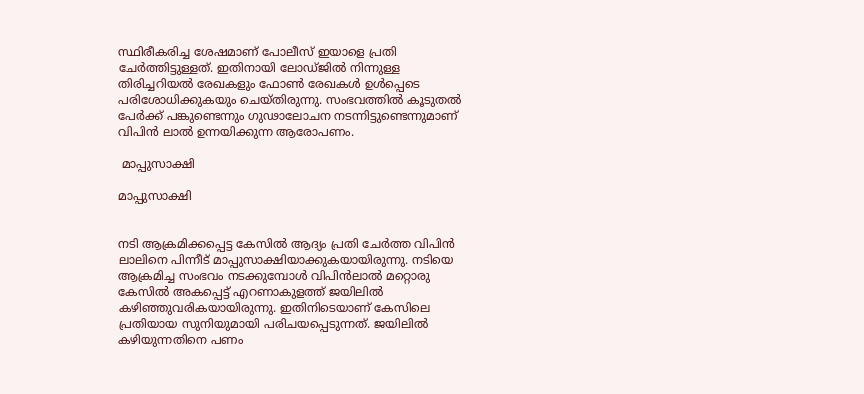സ്ഥിരീകരിച്ച ശേഷമാണ് പോലീസ് ഇയാളെ പ്രതി ചേർത്തിട്ടുള്ളത്. ഇതിനായി ലോഡ്ജിൽ നിന്നുള്ള തിരിച്ചറിയൽ രേഖകളും ഫോൺ രേഖകൾ ഉൾപ്പെടെ പരിശോധിക്കുകയും ചെയ്തിരുന്നു. സംഭവത്തിൽ കൂടുതൽ പേർക്ക് പങ്കുണ്ടെന്നും ഗുഢാലോചന നടന്നിട്ടുണ്ടെന്നുമാണ് വിപിൻ ലാൽ ഉന്നയിക്കുന്ന ആരോപണം.

 മാപ്പുസാക്ഷി

മാപ്പുസാക്ഷി


നടി ആക്രമിക്കപ്പെട്ട കേസിൽ ആദ്യം പ്രതി ചേർത്ത വിപിൻ ലാലിനെ പിന്നീട് മാപ്പുസാക്ഷിയാക്കുകയായിരുന്നു. നടിയെ ആക്രമിച്ച സംഭവം നടക്കുമ്പോൾ വിപിൻലാൽ മറ്റൊരു കേസിൽ അകപ്പെട്ട് എറണാകുളത്ത് ജയിലിൽ കഴിഞ്ഞുവരികയായിരുന്നു. ഇതിനിടെയാണ് കേസിലെ പ്രതിയായ സുനിയുമായി പരിചയപ്പെടുന്നത്. ജയിലിൽ കഴിയുന്നതിനെ പണം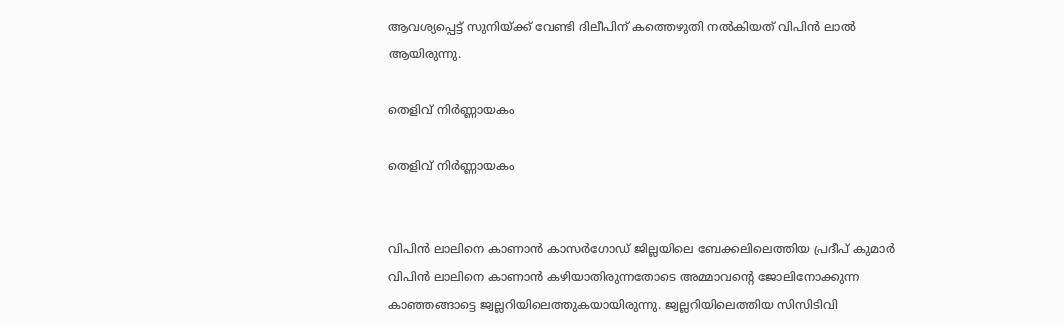ആവശ്യപ്പെട്ട് സുനിയ്ക്ക് വേണ്ടി ദിലീപിന് കത്തെഴുതി നൽകിയത് വിപിൻ ലാൽ ആയിരുന്നു.

തെളിവ് നിർണ്ണായകം

തെളിവ് നിർണ്ണായകം


വിപിൻ ലാലിനെ കാണാൻ കാസർഗോഡ് ജില്ലയിലെ ബേക്കലിലെത്തിയ പ്രദീപ് കുമാർ വിപിൻ ലാലിനെ കാണാൻ കഴിയാതിരുന്നതോടെ അമ്മാവന്റെ ജോലിനോക്കുന്ന കാഞ്ഞങ്ങാട്ടെ ജ്വല്ലറിയിലെത്തുകയായിരുന്നു. ജ്വല്ലറിയിലെത്തിയ സിസിടിവി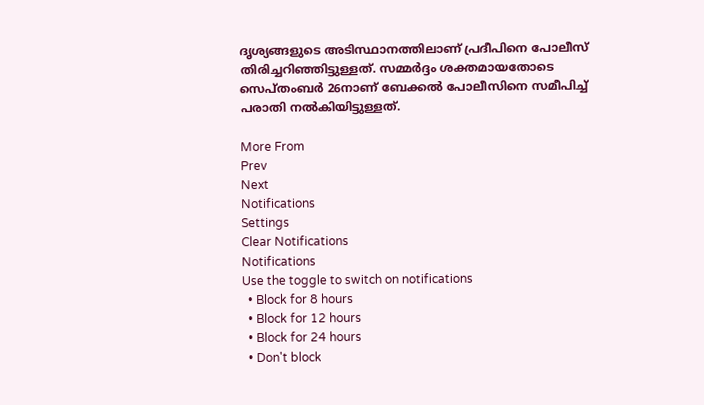ദൃശ്യങ്ങളുടെ അടിസ്ഥാനത്തിലാണ് പ്രദീപിനെ പോലീസ് തിരിച്ചറിഞ്ഞിട്ടുള്ളത്. സമ്മർദ്ദം ശക്തമായതോടെ സെപ്തംബർ 26നാണ് ബേക്കൽ പോലീസിനെ സമീപിച്ച് പരാതി നൽകിയിട്ടുള്ളത്.

More From
Prev
Next
Notifications
Settings
Clear Notifications
Notifications
Use the toggle to switch on notifications
  • Block for 8 hours
  • Block for 12 hours
  • Block for 24 hours
  • Don't block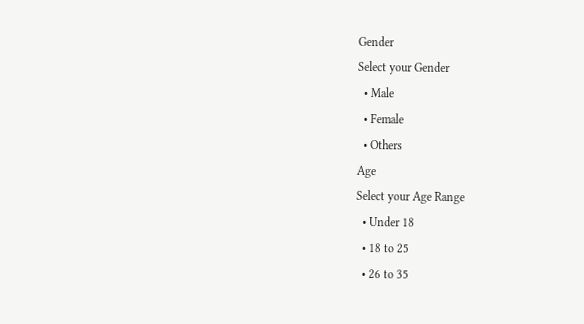Gender
Select your Gender
  • Male
  • Female
  • Others
Age
Select your Age Range
  • Under 18
  • 18 to 25
  • 26 to 35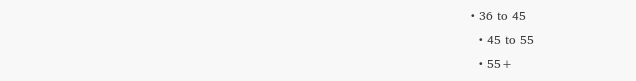• 36 to 45
  • 45 to 55
  • 55+